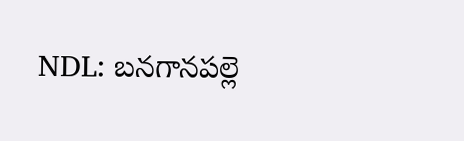NDL: బనగానపల్లె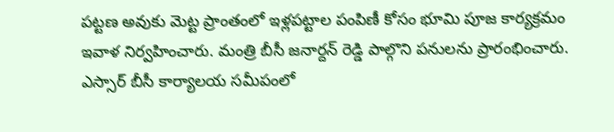పట్టణ అవుకు మెట్ట ప్రాంతంలో ఇళ్లపట్టాల పంపిణీ కోసం భూమి పూజ కార్యక్రమం ఇవాళ నిర్వహించారు. మంత్రి బీసీ జనార్దన్ రెడ్డి పాల్గొని పనులను ప్రారంభించారు. ఎస్సార్ బీసీ కార్యాలయ సమీపంలో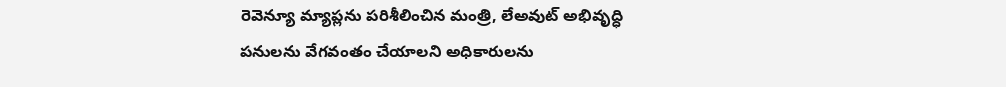రెవెన్యూ మ్యాప్లను పరిశీలించిన మంత్రి, లేఅవుట్ అభివృద్ధి పనులను వేగవంతం చేయాలని అధికారులను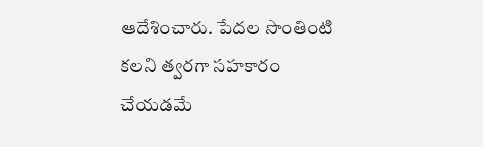ఆదేశించారు. పేదల సొంతింటి కలని త్వరగా సహకారం చేయడమే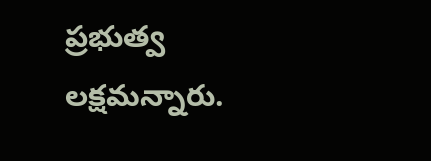ప్రభుత్వ లక్షమన్నారు.